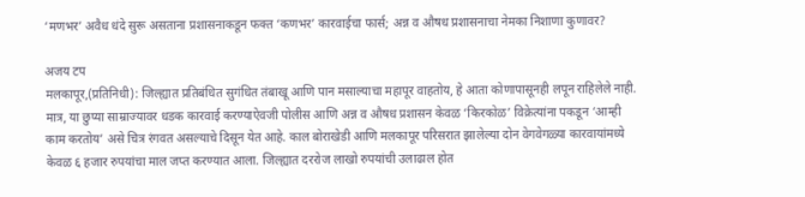‘मणभर’ अवैध धंदे सुरू असताना प्रशासनाकडून फक्त ‘कणभर’ कारवाईचा फार्स; अन्न व औषध प्रशासनाचा नेमका निशाणा कुणावर?

अजय टप
मलकापूर,(प्रतिनिधी): जिल्ह्यात प्रतिबंधित सुगंधित तंबाखू आणि पान मसाल्याचा महापूर वाहतोय, हे आता कोणापासूनही लपून राहिलेले नाही. मात्र, या छुप्या साम्राज्यावर धडक कारवाई करण्याऐवजी पोलीस आणि अन्न व औषध प्रशासन केवळ ‘किरकोळ’ विक्रेत्यांना पकडून ‘आम्ही काम करतोय’ असे चित्र रंगवत असल्याचे दिसून येत आहे. काल बोराखेडी आणि मलकापूर परिसरात झालेल्या दोन वेगवेगळ्या कारवायांमध्ये केवळ ६ हजार रुपयांचा माल जप्त करण्यात आला. जिल्ह्यात दररोज लाखो रुपयांची उलाढाल होत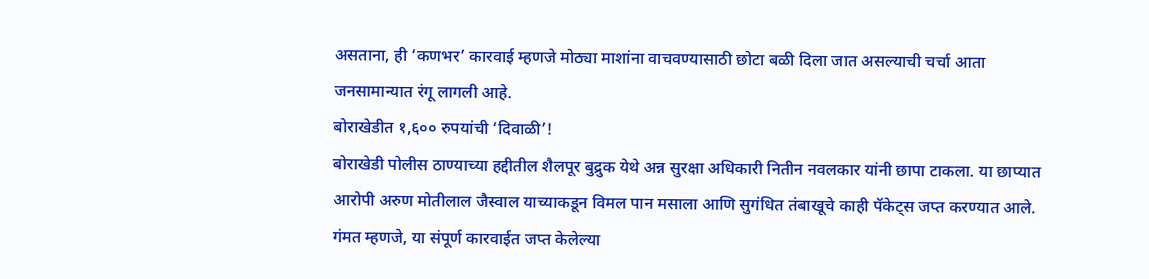असताना, ही ‘कणभर’ कारवाई म्हणजे मोठ्या माशांना वाचवण्यासाठी छोटा बळी दिला जात असल्याची चर्चा आता जनसामान्यात रंगू लागली आहे.
बोराखेडीत १,६०० रुपयांची ‘दिवाळी’!
बोराखेडी पोलीस ठाण्याच्या हद्दीतील शैलपूर बुद्रुक येथे अन्न सुरक्षा अधिकारी नितीन नवलकार यांनी छापा टाकला. या छाप्यात आरोपी अरुण मोतीलाल जैस्वाल याच्याकडून विमल पान मसाला आणि सुगंधित तंबाखूचे काही पॅकेट्स जप्त करण्यात आले. गंमत म्हणजे, या संपूर्ण कारवाईत जप्त केलेल्या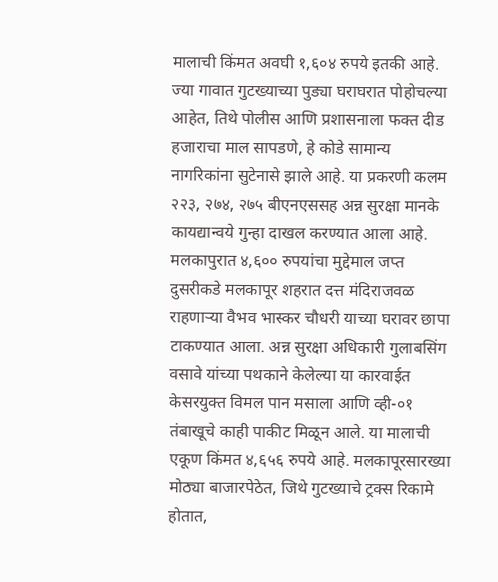मालाची किंमत अवघी १,६०४ रुपये इतकी आहे. ज्या गावात गुटख्याच्या पुड्या घराघरात पोहोचल्या आहेत, तिथे पोलीस आणि प्रशासनाला फक्त दीड हजाराचा माल सापडणे, हे कोडे सामान्य नागरिकांना सुटेनासे झाले आहे. या प्रकरणी कलम २२३, २७४, २७५ बीएनएससह अन्न सुरक्षा मानके कायद्यान्वये गुन्हा दाखल करण्यात आला आहे.
मलकापुरात ४,६०० रुपयांचा मुद्देमाल जप्त
दुसरीकडे मलकापूर शहरात दत्त मंदिराजवळ राहणाऱ्या वैभव भास्कर चौधरी याच्या घरावर छापा टाकण्यात आला. अन्न सुरक्षा अधिकारी गुलाबसिंग वसावे यांच्या पथकाने केलेल्या या कारवाईत केसरयुक्त विमल पान मसाला आणि व्ही-०१ तंबाखूचे काही पाकीट मिळून आले. या मालाची एकूण किंमत ४,६५६ रुपये आहे. मलकापूरसारख्या मोठ्या बाजारपेठेत, जिथे गुटख्याचे ट्रक्स रिकामे होतात,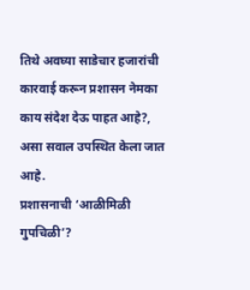तिथे अवघ्या साडेचार हजारांची कारवाई करून प्रशासन नेमका काय संदेश देऊ पाहत आहे?, असा सवाल उपस्थित केला जात आहे.
प्रशासनाची ‘आळीमिळी गुपचिळी’?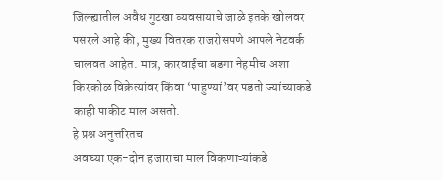जिल्ह्यातील अवैध गुटखा व्यवसायाचे जाळे इतके खोलवर पसरले आहे की, मुख्य वितरक राजरोसपणे आपले नेटवर्क चालवत आहेत. मात्र, कारवाईचा बडगा नेहमीच अशा किरकोळ विक्रेत्यांवर किंवा ‘पाहुण्यां’वर पडतो ज्यांच्याकडे काही पाकीट माल असतो.
हे प्रश्न अनुत्तरितच
अवघ्या एक-दोन हजाराचा माल विकणाऱ्यांकडे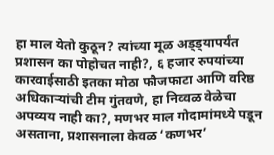हा माल येतो कुठून? त्यांच्या मूळ अड्ड्यापर्यंत प्रशासन का पोहोचत नाही?, ६ हजार रुपयांच्या कारवाईसाठी इतका मोठा फौजफाटा आणि वरिष्ठ अधिकाऱ्यांची टीम गुंतवणे, हा निव्वळ वेळेचा अपव्यय नाही का?, मणभर माल गोदामांमध्ये पडून असताना, प्रशासनाला केवळ ‘कणभर’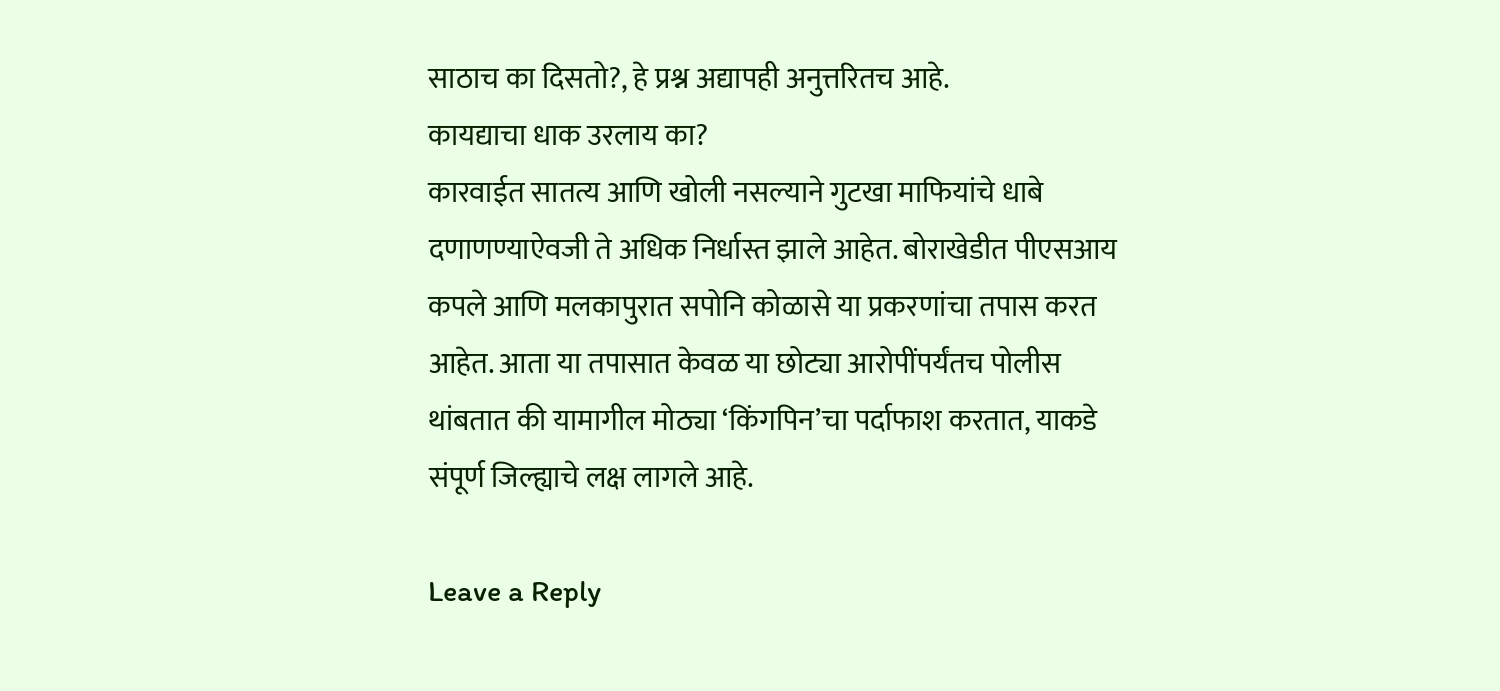साठाच का दिसतो?, हे प्रश्न अद्यापही अनुत्तरितच आहे.
कायद्याचा धाक उरलाय का?
कारवाईत सातत्य आणि खोली नसल्याने गुटखा माफियांचे धाबे दणाणण्याऐवजी ते अधिक निर्धास्त झाले आहेत. बोराखेडीत पीएसआय कपले आणि मलकापुरात सपोनि कोळासे या प्रकरणांचा तपास करत आहेत. आता या तपासात केवळ या छोट्या आरोपींपर्यंतच पोलीस थांबतात की यामागील मोठ्या ‘किंगपिन’चा पर्दाफाश करतात, याकडे संपूर्ण जिल्ह्याचे लक्ष लागले आहे.

Leave a Reply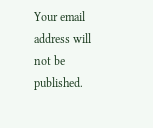Your email address will not be published.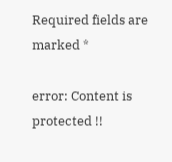Required fields are marked *

error: Content is protected !!